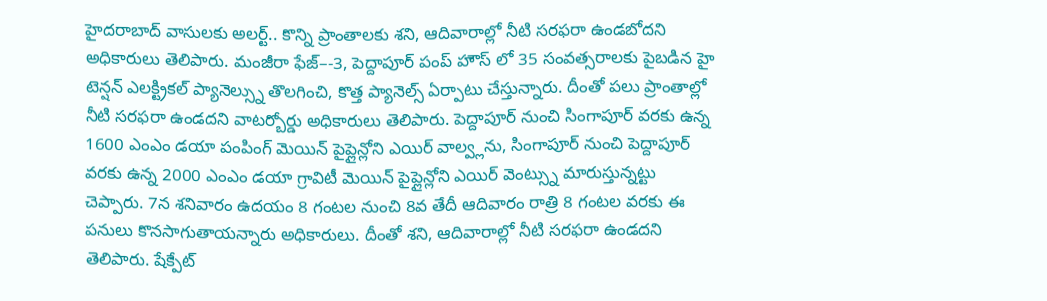హైదరాబాద్ వాసులకు అలర్ట్.. కొన్ని ప్రాంతాలకు శని, ఆదివారాల్లో నీటి సరఫరా ఉండబోదని అధికారులు తెలిపారు. మంజీరా ఫేజ్–-3, పెద్దాపూర్ పంప్ హౌస్ లో 35 సంవత్సరాలకు పైబడిన హై టెన్షన్ ఎలక్ట్రికల్ ప్యానెల్స్ను తొలగించి, కొత్త ప్యానెల్స్ ఏర్పాటు చేస్తున్నారు. దీంతో పలు ప్రాంతాల్లో నీటి సరఫరా ఉండదని వాటర్బోర్డు అధికారులు తెలిపారు. పెద్దాపూర్ నుంచి సింగాపూర్ వరకు ఉన్న 1600 ఎంఎం డయా పంపింగ్ మెయిన్ పైప్లైన్లోని ఎయిర్ వాల్వ్లను, సింగాపూర్ నుంచి పెద్దాపూర్ వరకు ఉన్న 2000 ఎంఎం డయా గ్రావిటీ మెయిన్ పైప్లైన్లోని ఎయిర్ వెంట్స్ను మారుస్తున్నట్టు చెప్పారు. 7న శనివారం ఉదయం 8 గంటల నుంచి 8వ తేదీ ఆదివారం రాత్రి 8 గంటల వరకు ఈ పనులు కొనసాగుతాయన్నారు అధికారులు. దీంతో శని, ఆదివారాల్లో నీటి సరఫరా ఉండదని తెలిపారు. షేక్పేట్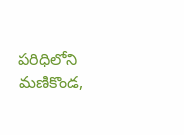పరిధిలోని మణికొండ,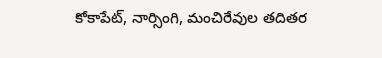కోకాపేట్, నార్సింగి, మంచిరేవుల తదితర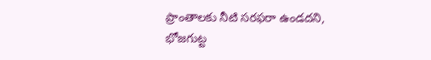ప్రాంతాలకు నీటి సరఫరా ఉండదని, భోజగుట్ట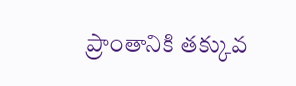ప్రాంతానికి తక్కువ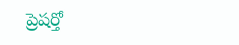ప్రెషర్తో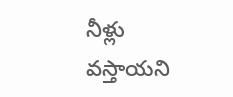నీళ్లు వస్తాయని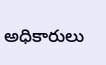అధికారులు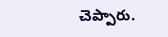చెప్పారు.